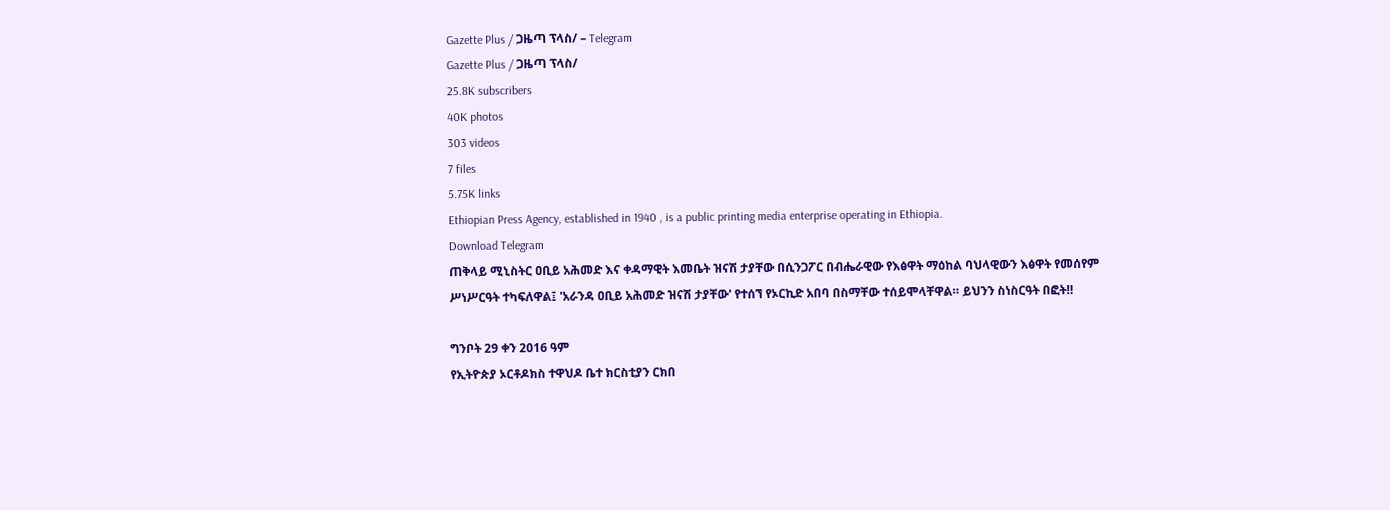Gazette Plus / ጋዜጣ ፕላስ/ – Telegram
Gazette Plus / ጋዜጣ ፕላስ/
25.8K subscribers
40K photos
303 videos
7 files
5.75K links
Ethiopian Press Agency, established in 1940 , is a public printing media enterprise operating in Ethiopia.
Download Telegram
ጠቅላይ ሚኒስትር ዐቢይ አሕመድ እና ቀዳማዊት እመቤት ዝናሽ ታያቸው በሲንጋፖር በብሔራዊው የእፅዋት ማዕከል ባህላዊውን እፅዋት የመሰየም ሥነሥርዓት ተካፍለዋል፤ 'አራንዳ ዐቢይ አሕመድ ዝናሽ ታያቸው' የተሰኘ የኦርኪድ አበባ በስማቸው ተሰይሞላቸዋል። ይህንን ስነስርዓት በፎት‼

ግንቦት 29 ቀን 2016 ዓም
የኢትዮጵያ ኦርቶዶክስ ተዋህዶ ቤተ ክርስቲያን ርክበ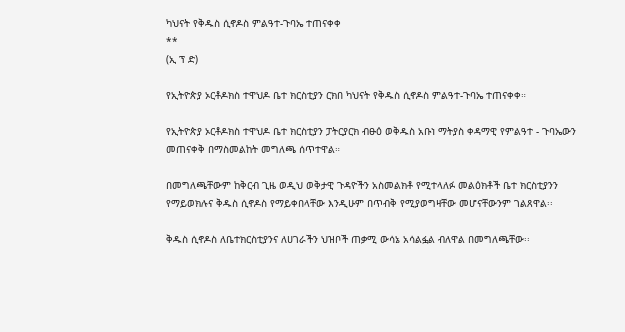ካህናት የቅዱስ ሲኖዶስ ምልዓተ-ጉባኤ ተጠናቀቀ
**
(ኢ ፕ ድ)

የኢትዮጵያ ኦርቶዶክስ ተዋህዶ ቤተ ክርስቲያን ርክበ ካህናት የቅዱስ ሲኖዶስ ምልዓተ-ጉባኤ ተጠናቀቀ።

የኢትዮጵያ ኦርቶዶክስ ተዋህዶ ቤተ ክርስቲያን ፓትርያርክ ብፁዕ ወቅዱስ አቡነ ማትያስ ቀዳማዊ የምልዓተ - ጉባኤውን መጠናቀቅ በማስመልከት መግለጫ ሰጥተዋል።

በመግለጫቸውም ከቅርብ ጊዜ ወዲህ ወቅታዊ ጉዳዮችን አስመልክቶ የሚተላለፉ መልዕክቶች ቤተ ክርስቲያንን የማይወክሉና ቅዱስ ሲኖዶስ የማይቀበላቸው እንዲሁም በጥብቅ የሚያወግዛቸው መሆናቸውንም ገልጸዋል፡፡

ቅዱስ ሲኖዶስ ለቤተክርስቲያንና ለሀገራችን ህዝቦች ጠቃሚ ውሳኔ አሳልፏል ብለዋል በመግለጫቸው፡፡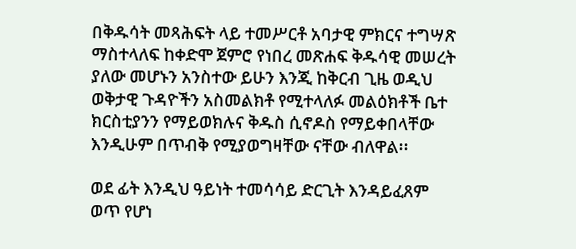በቅዱሳት መጻሕፍት ላይ ተመሥርቶ አባታዊ ምክርና ተግሣጽ ማስተላለፍ ከቀድሞ ጀምሮ የነበረ መጽሐፍ ቅዱሳዊ መሠረት ያለው መሆኑን አንስተው ይሁን እንጂ ከቅርብ ጊዜ ወዲህ ወቅታዊ ጉዳዮችን አስመልክቶ የሚተላለፉ መልዕክቶች ቤተ ክርስቲያንን የማይወክሉና ቅዱስ ሲኖዶስ የማይቀበላቸው እንዲሁም በጥብቅ የሚያወግዛቸው ናቸው ብለዋል፡፡

ወደ ፊት እንዲህ ዓይነት ተመሳሳይ ድርጊት እንዳይፈጸም ወጥ የሆነ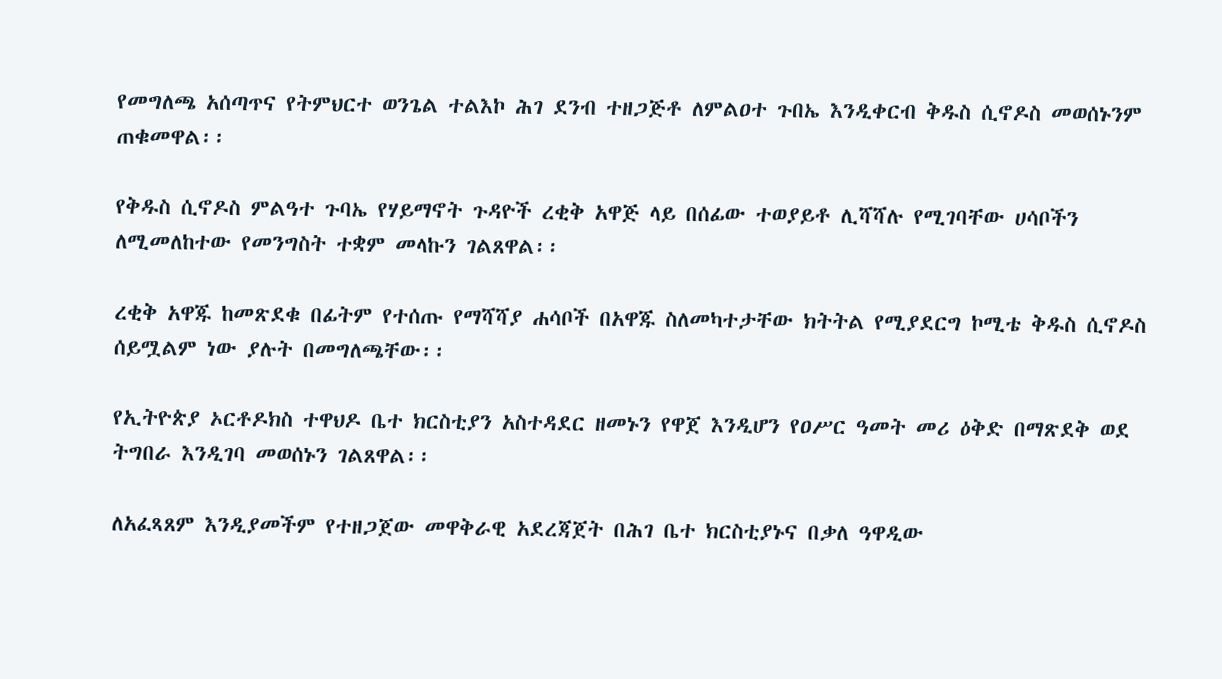የመግለጫ አሰጣጥና የትምህርተ ወንጌል ተልእኮ ሕገ ደንብ ተዘጋጅቶ ለምልዐተ ጉበኤ እንዲቀርብ ቅዱስ ሲኖዶስ መወሰኑንም ጠቁመዋል፡፡

የቅዱስ ሲኖዶስ ምልዓተ ጉባኤ የሃይማኖት ጉዳዮች ረቂቅ አዋጅ ላይ በሰፊው ተወያይቶ ሊሻሻሉ የሚገባቸው ሀሳቦችን ለሚመለከተው የመንግስት ተቋም መላኩን ገልጸዋል፡፡

ረቂቅ አዋጁ ከመጽደቁ በፊትም የተሰጡ የማሻሻያ ሐሳቦች በአዋጁ ስለመካተታቸው ክትትል የሚያደርግ ኮሚቴ ቅዱስ ሲኖዶስ ሰይሟልም ነው ያሉት በመግለጫቸው፡፡

የኢትዮጵያ ኦርቶዶክስ ተዋህዶ ቤተ ክርስቲያን አስተዳደር ዘመኑን የዋጀ እንዲሆን የዐሥር ዓመት መሪ ዕቅድ በማጽደቅ ወደ ትግበራ እንዲገባ መወሰኑን ገልጸዋል፡፡

ለአፈጻጸም እንዲያመችም የተዘጋጀው መዋቅራዊ አደረጃጀት በሕገ ቤተ ክርስቲያኑና በቃለ ዓዋዲው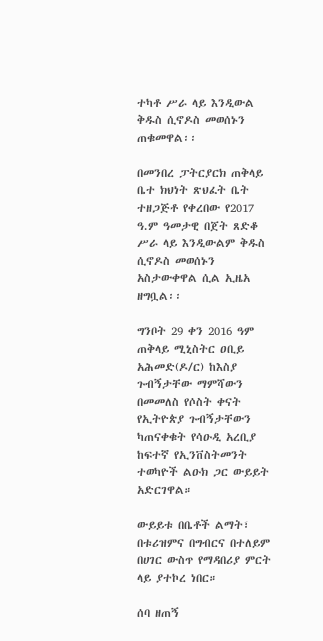ተካቶ ሥራ ላይ እንዲውል ቅዱስ ሲኖዶስ መወሰኑን ጠቁመዋል፡፡

በመንበረ ፓትርያርክ ጠቅላይ ቤተ ክህነት ጽህፈት ቤት ተዘጋጅቶ የቀረበው የ2017 ዓ.ም ዓመታዊ በጀት ጸድቆ ሥራ ላይ እንዲውልም ቅዱስ ሲኖዶስ መወሰኑን አስታውቀዋል ሲል ኢዜአ ዘግቧል፡፡

ግንቦት 29 ቀን 2016 ዓም
ጠቅላይ ሚኒስትር ዐቢይ አሕመድ(ዶ/ር) ከእስያ ጉብኝታቸው ማምሻውን በመመለስ የሶስት ቀናት የኢትዮጵያ ጉብኝታቸውን ካጠናቀቁት የሳዑዲ አረቢያ ከፍተኛ የኢንቨስትመንት ተወካዮች ልዑክ ጋር ውይይት አድርገዋል።

ውይይቱ በቤቶች ልማት፣ በቱሪዝምና በግብርና በተለይም በሀገር ውስጥ የማዳበሪያ ምርት ላይ ያተኮረ ነበር።

ሰባ ዘጠኝ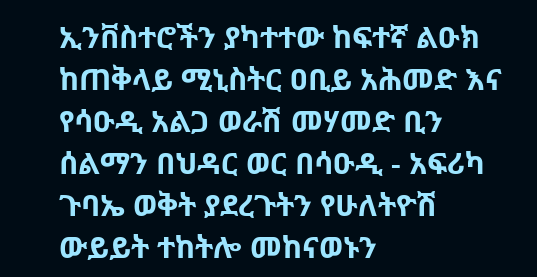ኢንቨስተሮችን ያካተተው ከፍተኛ ልዑክ ከጠቅላይ ሚኒስትር ዐቢይ አሕመድ እና የሳዑዲ አልጋ ወራሽ መሃመድ ቢን ሰልማን በህዳር ወር በሳዑዲ - አፍሪካ ጉባኤ ወቅት ያደረጉትን የሁለትዮሽ ውይይት ተከትሎ መከናወኑን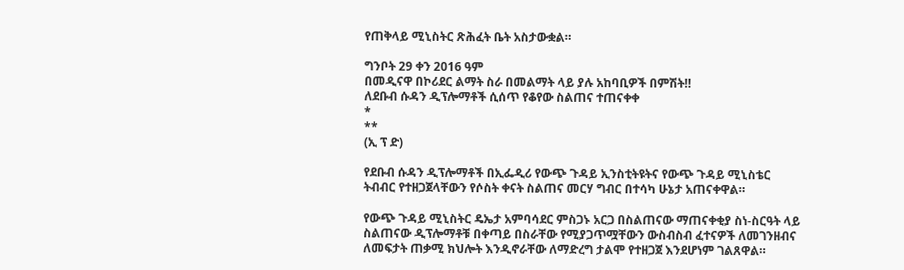የጠቅላይ ሚኒስትር ጽሕፈት ቤት አስታውቋል።

ግንቦት 29 ቀን 2016 ዓም
በመዲናዋ በኮሪደር ልማት ስራ በመልማት ላይ ያሉ አከባቢዎች በምሽት‼
ለደቡብ ሱዳን ዲፕሎማቶች ሲሰጥ የቆየው ስልጠና ተጠናቀቀ
*
**
(ኢ ፕ ድ)

የደቡብ ሱዳን ዲፕሎማቶች በኢፌዲሪ የውጭ ጉዳይ ኢንስቲትዩትና የውጭ ጉዳይ ሚኒስቴር ትብብር የተዘጋጀላቸውን የሶስት ቀናት ስልጠና መርሃ ግብር በተሳካ ሁኔታ አጠናቀዋል።

የውጭ ጉዳይ ሚኒስትር ዴኤታ አምባሳደር ምስጋኑ አርጋ በስልጠናው ማጠናቀቂያ ስነ-ስርዓት ላይ ስልጠናው ዲፕሎማቶቹ በቀጣይ በስራቸው የሚያጋጥሟቸውን ውስብስብ ፈተናዎች ለመገንዘብና ለመፍታት ጠቃሚ ክህሎት እንዲኖራቸው ለማድረግ ታልሞ የተዘጋጀ እንደሆነም ገልጸዋል።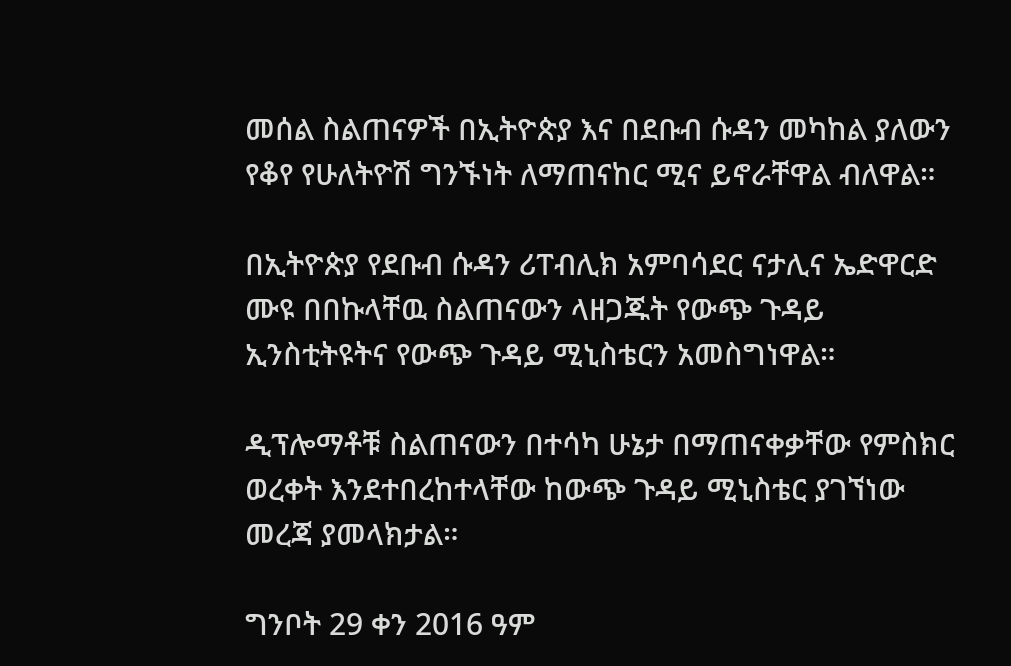መሰል ስልጠናዎች በኢትዮጵያ እና በደቡብ ሱዳን መካከል ያለውን የቆየ የሁለትዮሽ ግንኙነት ለማጠናከር ሚና ይኖራቸዋል ብለዋል።

በኢትዮጵያ የደቡብ ሱዳን ሪፐብሊክ አምባሳደር ናታሊና ኤድዋርድ ሙዩ በበኩላቸዉ ስልጠናውን ላዘጋጁት የውጭ ጉዳይ ኢንስቲትዩትና የውጭ ጉዳይ ሚኒስቴርን አመስግነዋል።

ዲፕሎማቶቹ ስልጠናውን በተሳካ ሁኔታ በማጠናቀቃቸው የምስክር ወረቀት እንደተበረከተላቸው ከውጭ ጉዳይ ሚኒስቴር ያገኘነው መረጃ ያመላክታል።

ግንቦት 29 ቀን 2016 ዓም